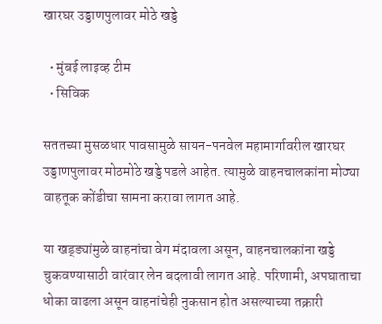खारघर उड्डाणपुलावर मोठे खड्डे

  • मुंबई लाइव्ह टीम
  • सिविक

सततच्या मुसळधार पावसामुळे सायन-पनवेल महामार्गावरील खारघर उड्डाणपुलावर मोठमोठे खड्डे पडले आहेत. त्यामुळे वाहनचालकांना मोठ्या वाहतूक कोंडीचा सामना करावा लागत आहे.

या खड्ड्यांमुळे वाहनांचा वेग मंदावला असून, वाहनचालकांना खड्डे चुकवण्यासाठी वारंवार लेन बदलावी लागत आहे. परिणामी, अपघाताचा धोका वाढला असून वाहनांचेही नुकसान होत असल्याच्या तक्रारी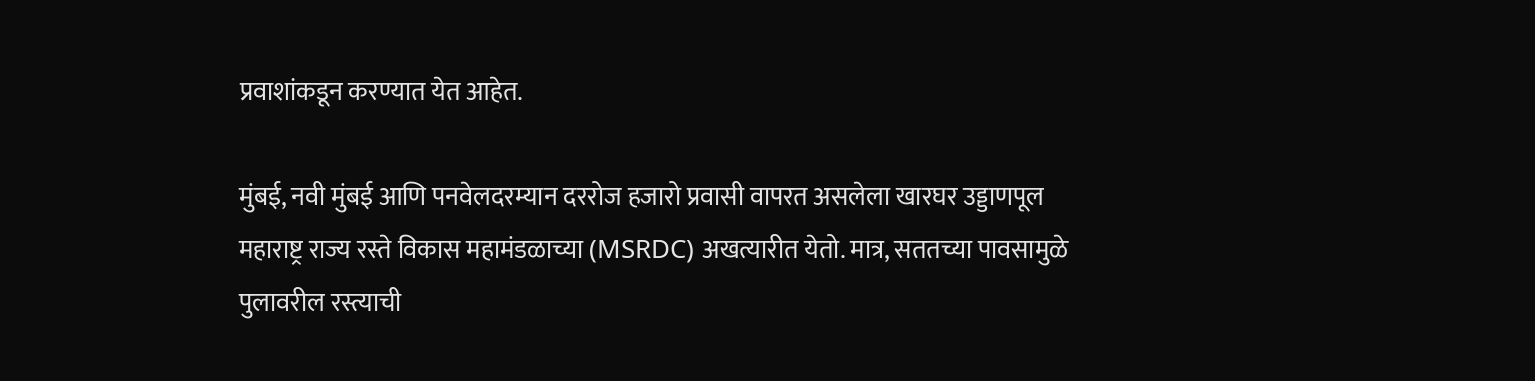प्रवाशांकडून करण्यात येत आहेत.

मुंबई, नवी मुंबई आणि पनवेलदरम्यान दररोज हजारो प्रवासी वापरत असलेला खारघर उड्डाणपूल महाराष्ट्र राज्य रस्ते विकास महामंडळाच्या (MSRDC) अखत्यारीत येतो. मात्र, सततच्या पावसामुळे पुलावरील रस्त्याची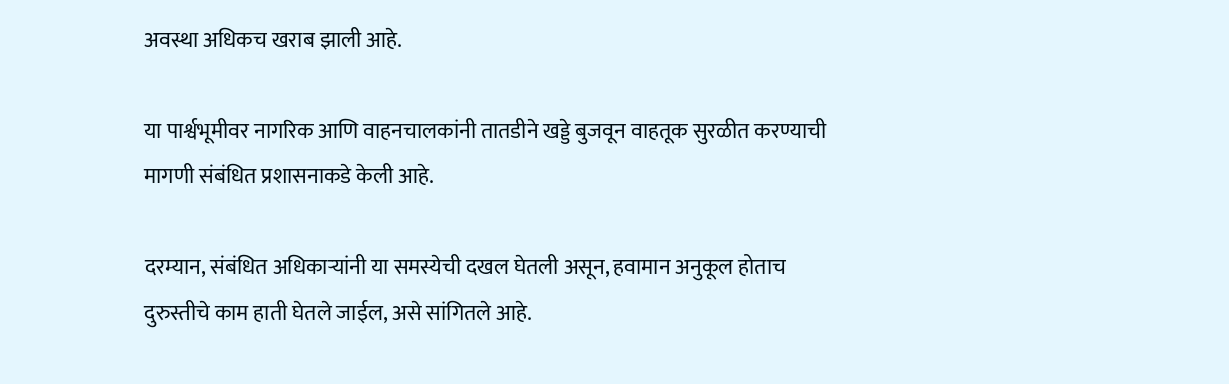अवस्था अधिकच खराब झाली आहे.

या पार्श्वभूमीवर नागरिक आणि वाहनचालकांनी तातडीने खड्डे बुजवून वाहतूक सुरळीत करण्याची मागणी संबंधित प्रशासनाकडे केली आहे.

दरम्यान, संबंधित अधिकाऱ्यांनी या समस्येची दखल घेतली असून, हवामान अनुकूल होताच दुरुस्तीचे काम हाती घेतले जाईल, असे सांगितले आहे.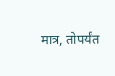मात्र, तोपर्यंत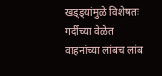खड्ड्यांमुळे विशेषतः गर्दीच्या वेळेत वाहनांच्या लांबच लांब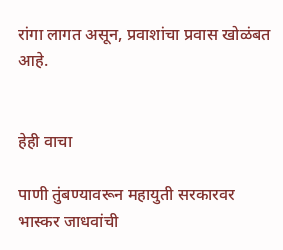रांगा लागत असून, प्रवाशांचा प्रवास खोळंबत आहे.


हेही वाचा

पाणी तुंबण्यावरून महायुती सरकारवर भास्कर जाधवांची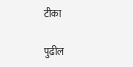टीका

पुढील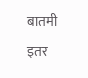बातमी
इतर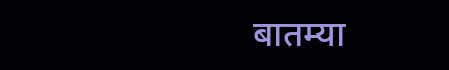बातम्या